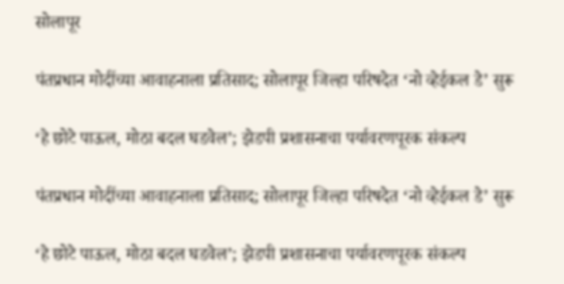सोलापूर

पंतप्रधान मोदींच्या आवाहनाला प्रतिसाद; सोलापूर जिल्हा परिषदेत ‘नो व्हेईकल डे’ सुरू

‘हे छोटे पाऊल, मोठा बदल घडवेल’; झेडपी प्रशासनाचा पर्यावरणपूरक संकल्प

पंतप्रधान मोदींच्या आवाहनाला प्रतिसाद; सोलापूर जिल्हा परिषदेत ‘नो व्हेईकल डे’ सुरू

‘हे छोटे पाऊल, मोठा बदल घडवेल’; झेडपी प्रशासनाचा पर्यावरणपूरक संकल्प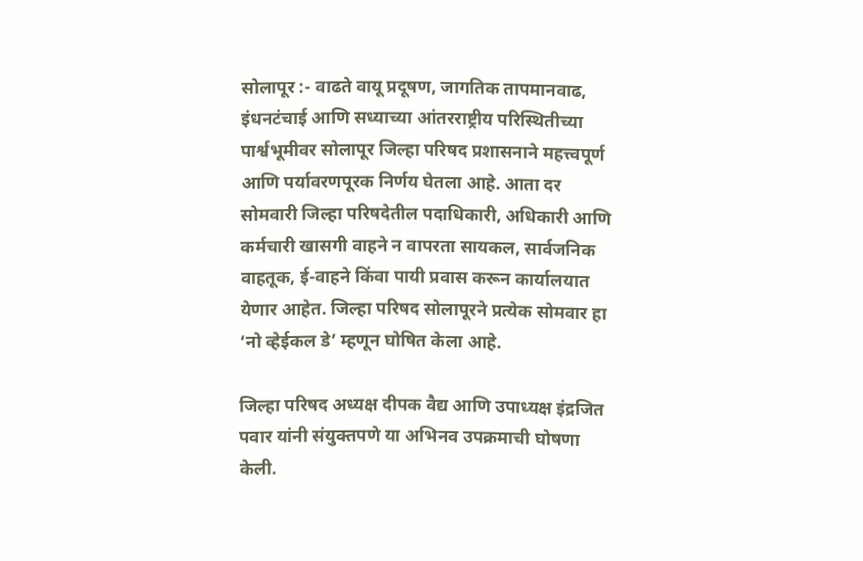सोलापूर :- वाढते वायू प्रदूषण, जागतिक तापमानवाढ, इंधनटंचाई आणि सध्याच्या आंतरराष्ट्रीय परिस्थितीच्या पार्श्वभूमीवर सोलापूर जिल्हा परिषद प्रशासनाने महत्त्वपूर्ण आणि पर्यावरणपूरक निर्णय घेतला आहे. आता दर सोमवारी जिल्हा परिषदेतील पदाधिकारी, अधिकारी आणि कर्मचारी खासगी वाहने न वापरता सायकल, सार्वजनिक वाहतूक, ई-वाहने किंवा पायी प्रवास करून कार्यालयात येणार आहेत. जिल्हा परिषद सोलापूरने प्रत्येक सोमवार हा ‘नो व्हेईकल डे’ म्हणून घोषित केला आहे.

जिल्हा परिषद अध्यक्ष दीपक वैद्य आणि उपाध्यक्ष इंद्रजित पवार यांनी संयुक्तपणे या अभिनव उपक्रमाची घोषणा केली.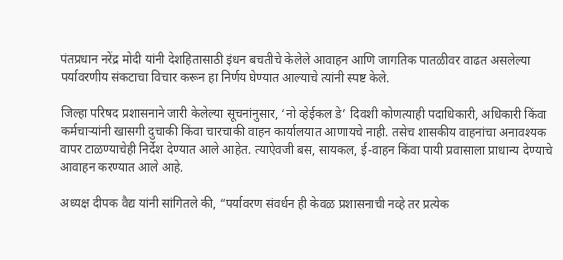पंतप्रधान नरेंद्र मोदी यांनी देशहितासाठी इंधन बचतीचे केलेले आवाहन आणि जागतिक पातळीवर वाढत असलेल्या पर्यावरणीय संकटाचा विचार करून हा निर्णय घेण्यात आल्याचे त्यांनी स्पष्ट केले.

जिल्हा परिषद प्रशासनाने जारी केलेल्या सूचनांनुसार, ‘नो व्हेईकल डे’ दिवशी कोणत्याही पदाधिकारी, अधिकारी किंवा कर्मचाऱ्यांनी खासगी दुचाकी किंवा चारचाकी वाहन कार्यालयात आणायचे नाही. तसेच शासकीय वाहनांचा अनावश्यक वापर टाळण्याचेही निर्देश देण्यात आले आहेत. त्याऐवजी बस, सायकल, ई-वाहन किंवा पायी प्रवासाला प्राधान्य देण्याचे आवाहन करण्यात आले आहे.

अध्यक्ष दीपक वैद्य यांनी सांगितले की, “पर्यावरण संवर्धन ही केवळ प्रशासनाची नव्हे तर प्रत्येक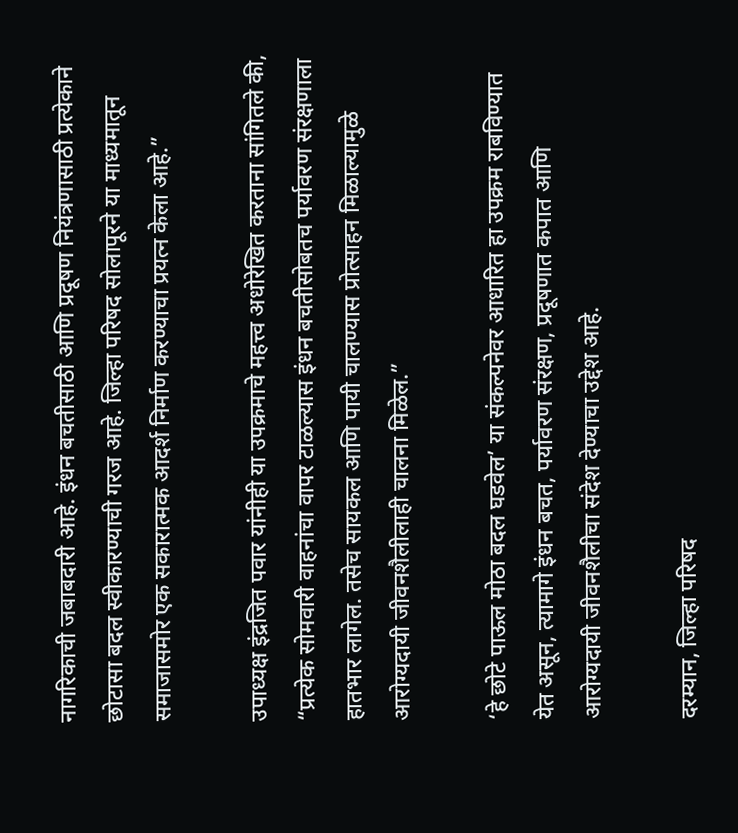नागरिकाची जबाबदारी आहे. इंधन बचतीसाठी आणि प्रदूषण नियंत्रणासाठी प्रत्येकाने छोटासा बदल स्वीकारण्याची गरज आहे. जिल्हा परिषद सोलापूरने या माध्यमातून समाजासमोर एक सकारात्मक आदर्श निर्माण करण्याचा प्रयत्न केला आहे.”

उपाध्यक्ष इंद्रजित पवार यांनीही या उपक्रमाचे महत्त्व अधोरेखित करताना सांगितले की, “प्रत्येक सोमवारी वाहनांचा वापर टाळल्यास इंधन बचतीसोबतच पर्यावरण संरक्षणाला हातभार लागेल. तसेच सायकल आणि पायी चालण्यास प्रोत्साहन मिळाल्यामुळे आरोग्यदायी जीवनशैलीलाही चालना मिळेल.”

‘हे छोटे पाऊल मोठा बदल घडवेल’ या संकल्पनेवर आधारित हा उपक्रम राबविण्यात येत असून, त्यामागे इंधन बचत, पर्यावरण संरक्षण, प्रदूषणात कपात आणि आरोग्यदायी जीवनशैलीचा संदेश देण्याचा उद्देश आहे.

दरम्यान, जिल्हा परिषद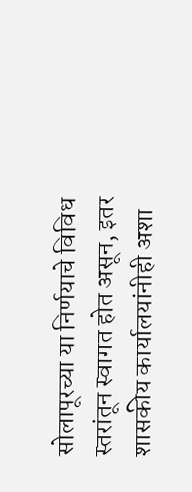सोलापूरच्या या निर्णयाचे विविध स्तरांतून स्वागत होत असून, इतर शासकीय कार्यालयांनीही अशा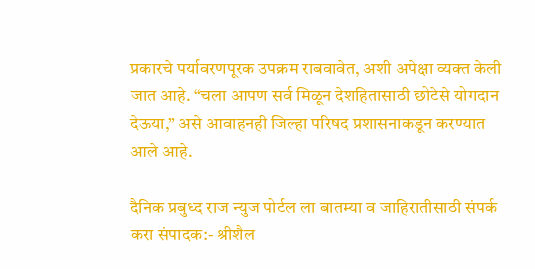प्रकारचे पर्यावरणपूरक उपक्रम राबवावेत, अशी अपेक्षा व्यक्त केली जात आहे. “चला आपण सर्व मिळून देशहितासाठी छोटेसे योगदान देऊया,” असे आवाहनही जिल्हा परिषद प्रशासनाकडून करण्यात आले आहे.

दैनिक प्रबुध्द राज न्युज पोर्टल ला बातम्या व जाहिरातीसाठी संपर्क करा संपादक:- श्रीशैल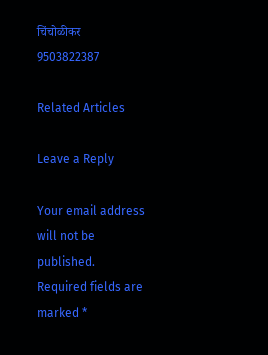चिंचोळीकर 9503822387

Related Articles

Leave a Reply

Your email address will not be published. Required fields are marked *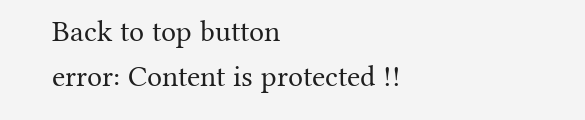Back to top button
error: Content is protected !!